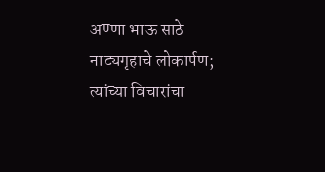अण्णा भाऊ साठे नाट्यगृहाचे लोकार्पण; त्यांच्या विचारांचा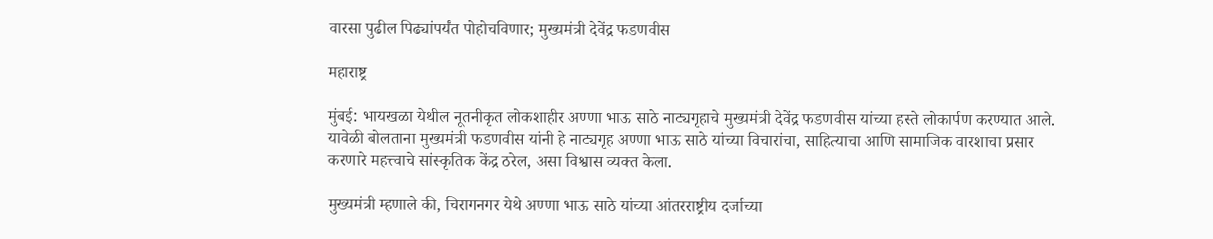वारसा पुढील पिढ्यांपर्यंत पोहोचविणार; मुख्यमंत्री देवेंद्र फडणवीस

महाराष्ट्र

मुंबई: भायखळा येथील नूतनीकृत लोकशाहीर अण्णा भाऊ साठे नाट्यगृहाचे मुख्यमंत्री देवेंद्र फडणवीस यांच्या हस्ते लोकार्पण करण्यात आले. यावेळी बोलताना मुख्यमंत्री फडणवीस यांनी हे नाट्यगृह अण्णा भाऊ साठे यांच्या विचारांचा, साहित्याचा आणि सामाजिक वारशाचा प्रसार करणारे महत्त्वाचे सांस्कृतिक केंद्र ठरेल, असा विश्वास व्यक्त केला.

मुख्यमंत्री म्हणाले की, चिरागनगर येथे अण्णा भाऊ साठे यांच्या आंतरराष्ट्रीय दर्जाच्या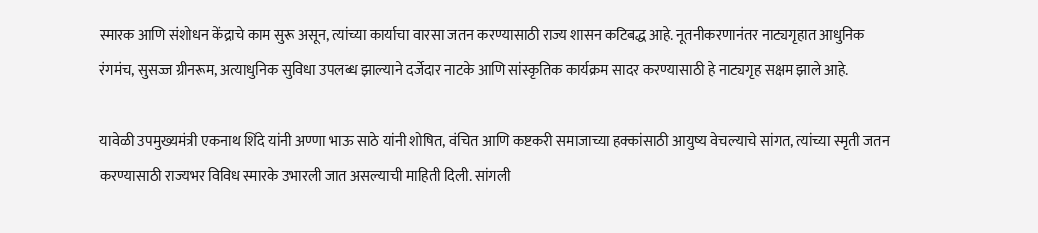स्मारक आणि संशोधन केंद्राचे काम सुरू असून, त्यांच्या कार्याचा वारसा जतन करण्यासाठी राज्य शासन कटिबद्ध आहे. नूतनीकरणानंतर नाट्यगृहात आधुनिक रंगमंच, सुसज्ज ग्रीनरूम, अत्याधुनिक सुविधा उपलब्ध झाल्याने दर्जेदार नाटके आणि सांस्कृतिक कार्यक्रम सादर करण्यासाठी हे नाट्यगृह सक्षम झाले आहे.

यावेळी उपमुख्यमंत्री एकनाथ शिंदे यांनी अण्णा भाऊ साठे यांनी शोषित, वंचित आणि कष्टकरी समाजाच्या हक्कांसाठी आयुष्य वेचल्याचे सांगत, त्यांच्या स्मृती जतन करण्यासाठी राज्यभर विविध स्मारके उभारली जात असल्याची माहिती दिली. सांगली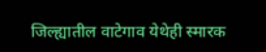जिल्ह्यातील वाटेगाव येथेही स्मारक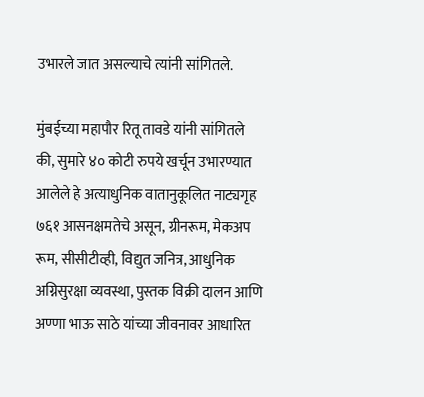उभारले जात असल्याचे त्यांनी सांगितले.

मुंबईच्या महापौर रितू तावडे यांनी सांगितले की, सुमारे ४० कोटी रुपये खर्चून उभारण्यात आलेले हे अत्याधुनिक वातानुकूलित नाट्यगृह ७६१ आसनक्षमतेचे असून, ग्रीनरूम, मेकअप रूम, सीसीटीव्ही, विद्युत जनित्र, आधुनिक अग्निसुरक्षा व्यवस्था, पुस्तक विक्री दालन आणि अण्णा भाऊ साठे यांच्या जीवनावर आधारित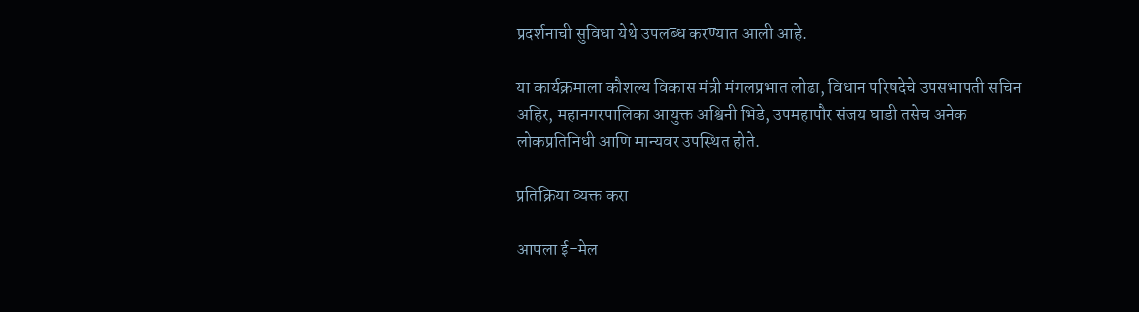प्रदर्शनाची सुविधा येथे उपलब्ध करण्यात आली आहे.

या कार्यक्रमाला कौशल्य विकास मंत्री मंगलप्रभात लोढा, विधान परिषदेचे उपसभापती सचिन अहिर, महानगरपालिका आयुक्त अश्विनी भिडे, उपमहापौर संजय घाडी तसेच अनेक लोकप्रतिनिधी आणि मान्यवर उपस्थित होते.

प्रतिक्रिया व्यक्त करा

आपला ई-मेल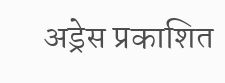अड्रेस प्रकाशित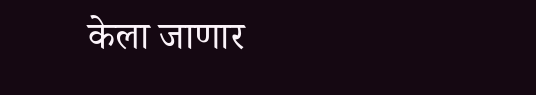केला जाणार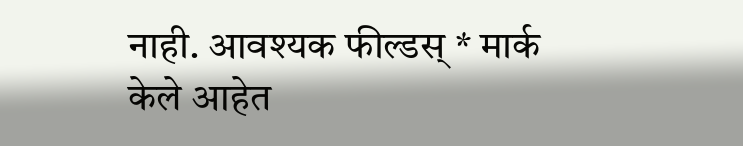नाही. आवश्यक फील्डस् * मार्क केले आहेत